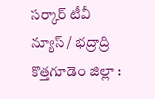సర్కార్ టీవీ న్యూస్ / భద్రాద్రి కొత్తగూడెం జిల్లా :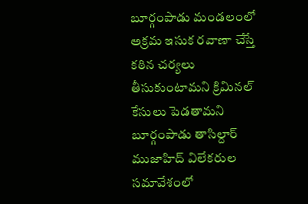బూర్గంపాడు మండలంలో అక్రమ ఇసుక రవాణా చేస్తే కఠిన చర్యలు తీసుకుంటామని క్రిమినల్ కేసులు పెడతామని బూర్గంపాడు తాసిల్దార్ ముజాహిద్ విలేకరుల సమావేశంలో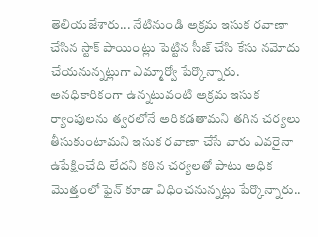తెలియజేశారు... నేటినుండి అక్రమ ఇసుక రవాణా చేసిన స్టాక్ పాయింట్లు పెట్టిన సీజ్ చేసి కేసు నమోదు చేయనున్నట్లుగా ఎమ్మార్వో పేర్కొన్నారు. అనధికారికంగా ఉన్నటువంటి అక్రమ ఇసుక ర్యాంపులను త్వరలోనే అరికడతామని తగిన చర్యలు తీసుకుంటామని ఇసుక రవాణా చేసే వారు ఎవరైనా ఉపేక్షించేది లేదని కఠిన చర్యలతో పాటు అధిక మొత్తంలో ఫైన్ కూడా విధించనున్నట్లు పేర్కొన్నారు..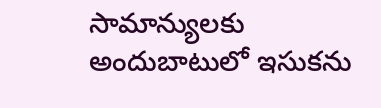సామాన్యులకు అందుబాటులో ఇసుకను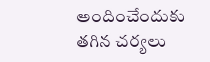అందించేందుకు తగిన చర్యలు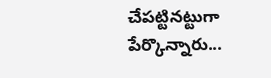చేపట్టినట్టుగా పేర్కొన్నారు...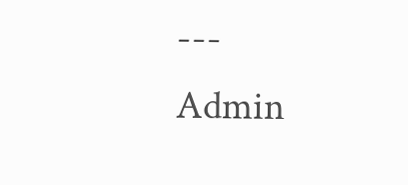---
Admin